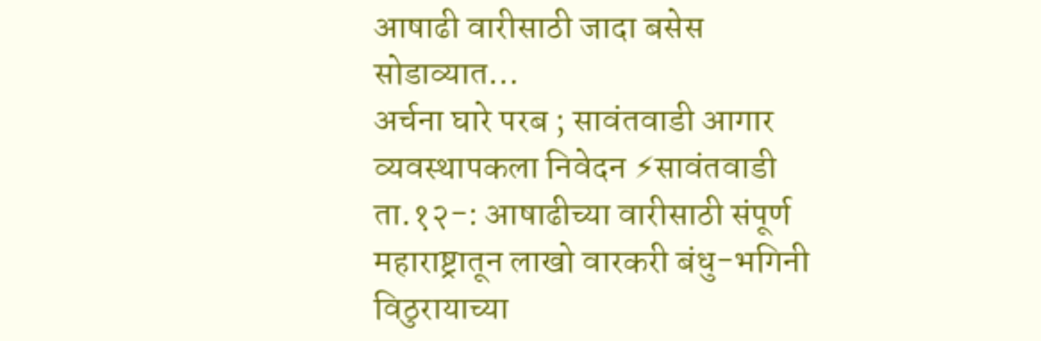आषाढी वारीसाठी जादा बसेस सोडाव्यात…
अर्चना घारे परब ; सावंतवाडी आगार व्यवस्थापकला निवेदन ⚡सावंतवाडी ता.१२-: आषाढीच्या वारीसाठी संपूर्ण महाराष्ट्रातून लाखो वारकरी बंधु-भगिनी विठुरायाच्या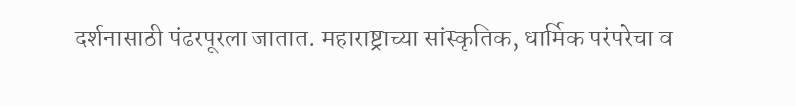दर्शनासाठी पंढरपूरला जातात. महाराष्ट्राच्या सांस्कृतिक, धार्मिक परंपरेचा व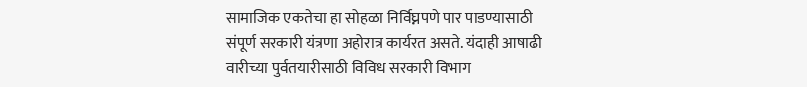सामाजिक एकतेचा हा सोहळा निर्विघ्नपणे पार पाडण्यासाठी संपूर्ण सरकारी यंत्रणा अहोरात्र कार्यरत असते. यंदाही आषाढी वारीच्या पुर्वतयारीसाठी विविध सरकारी विभाग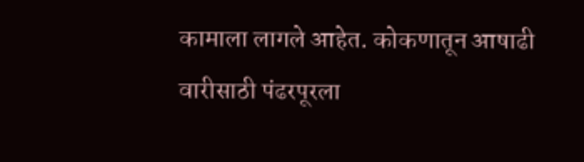कामाला लागले आहेत. कोकणातून आषाढी वारीसाठी पंढरपूरला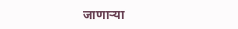जाणाऱ्या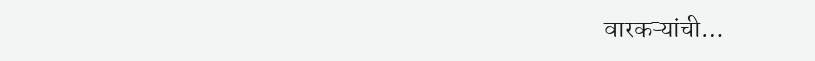वारकऱ्यांची…